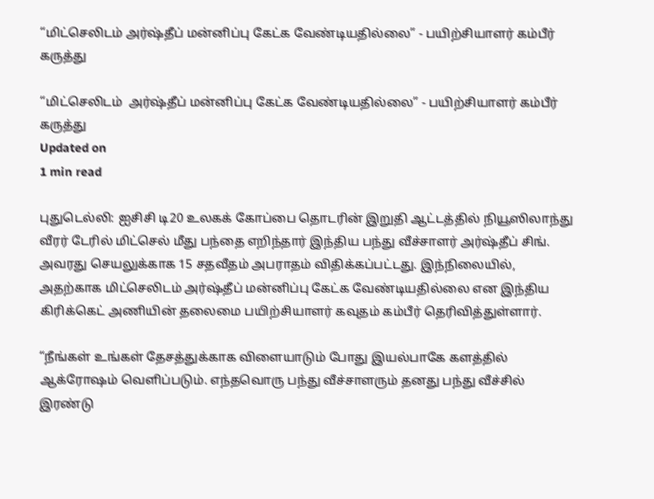“மிட்செலிடம் அர்ஷ்தீப் மன்னிப்பு கேட்க வேண்டியதில்லை” - பயிற்சியாளர் கம்பீர் கருத்து

“மிட்செலிடம்  அர்ஷ்தீப் மன்னிப்பு கேட்க வேண்டியதில்லை” - பயிற்சியாளர் கம்பீர் கருத்து
Updated on
1 min read

புதுடெல்லி: ஐசிசி டி20 உலகக் கோப்பை தொடரின் இறுதி ஆட்டத்தில் நியூஸிலாந்து வீரர் டேரில் மிட்செல் மீது பந்தை எறிந்தார் இந்திய பந்து வீச்சாளர் அர்ஷ்தீப் சிங். அவரது செயலுக்காக 15 சதவீதம் அபராதம் விதிக்கப்பட்டது. இந்நிலையில், அதற்காக மிட்செலிடம் அர்ஷ்தீப் மன்னிப்பு கேட்க வேண்டியதில்லை என இந்திய கிரிக்கெட் அணியின் தலைமை பயிற்சியாளர் கவுதம் கம்பீர் தெரிவித்துள்ளார்.

“நீங்கள் உங்கள் தேசத்துக்காக விளையாடும் போது இயல்பாகே களத்தில் ஆக்ரோஷம் வெளிப்படும். எந்தவொரு பந்து வீச்சாளரும் தனது பந்து வீச்சில் இரண்டு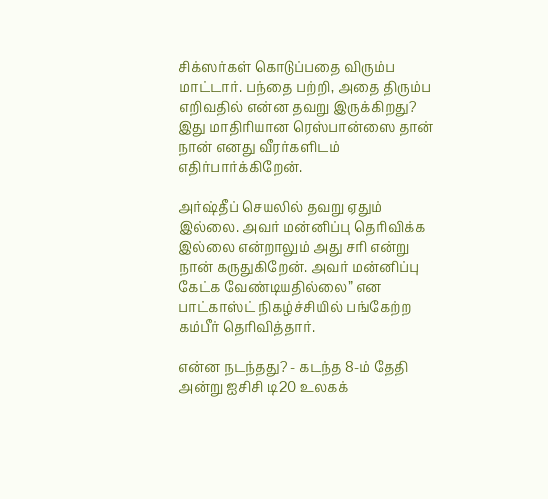சிக்ஸர்கள் கொடுப்பதை விரும்ப மாட்டார். பந்தை பற்றி, அதை திரும்ப எறிவதில் என்ன தவறு இருக்கிறது? இது மாதிரியான ரெஸ்பான்ஸை தான் நான் எனது வீரர்களிடம் எதிர்பார்க்கிறேன்.

அர்ஷ்தீப் செயலில் தவறு ஏதும் இல்லை. அவர் மன்னிப்பு தெரிவிக்க இல்லை என்றாலும் அது சரி என்று நான் கருதுகிறேன். அவர் மன்னிப்பு கேட்க வேண்டியதில்லை” என பாட்காஸ்ட் நிகழ்ச்சியில் பங்கேற்ற கம்பீர் தெரிவித்தார்.

என்ன நடந்தது? - கடந்த 8-ம் தேதி அன்று ஐசிசி டி20 உலகக்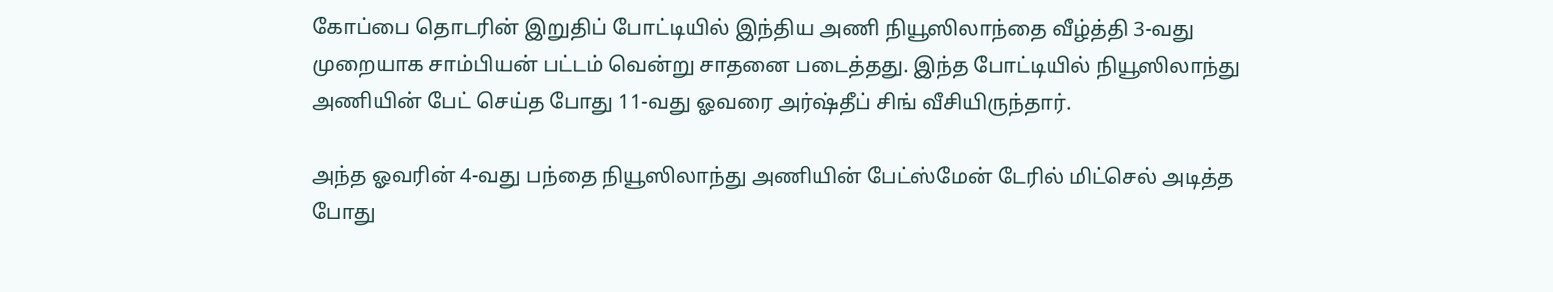கோப்பை தொடரின் இறுதிப் போட்டியில் இந்திய அணி நியூஸிலாந்தை வீழ்த்தி 3-வது முறையாக சாம்பியன் பட்டம் வென்று சாதனை படைத்தது. இந்த போட்டியில் நியூஸிலாந்து அணியின் பேட் செய்த போது 11-வது ஓவரை அர்ஷ்தீப் சிங் வீசியிருந்தார்.

அந்த ஓவரின் 4-வது பந்தை நியூஸிலாந்து அணியின் பேட்ஸ்மேன் டேரில் மிட்செல் அடித்த போது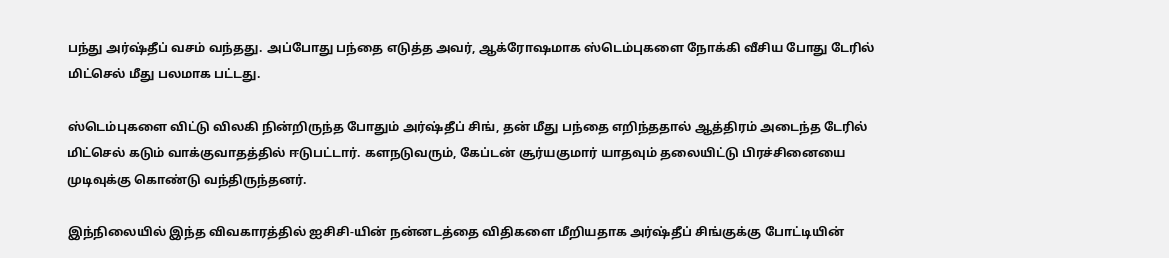பந்து அர்ஷ்தீப் வசம் வந்தது. அப்போது பந்தை எடுத்த அவர், ஆக்ரோஷமாக ஸ்டெம்புகளை நோக்கி வீசிய போது டேரில் மிட்செல் மீது பலமாக பட்டது.

ஸ்டெம்புகளை விட்டு விலகி நின்றிருந்த போதும் அர்ஷ்தீப் சிங், தன் மீது பந்தை எறிந்ததால் ஆத்திரம் அடைந்த டேரில் மிட்செல் கடும் வாக்குவாதத்தில் ஈடுபட்டார். களநடுவரும், கேப்டன் சூர்யகுமார் யாதவும் தலையிட்டு பிரச்சினையை முடிவுக்கு கொண்டு வந்திருந்தனர்.

இந்நிலையில் இந்த விவகாரத்தில் ஐசிசி-யின் நன்னடத்தை விதிகளை மீறியதாக அர்ஷ்தீப் சிங்குக்கு போட்டியின்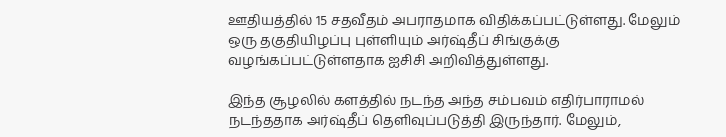ஊதியத்தில் 15 சதவீதம் அபராதமாக விதிக்கப்பட்டுள்ளது. மேலும் ஒரு தகுதியிழப்பு புள்ளியும் அர்ஷ்தீப் சிங்குக்கு வழங்கப்பட்டுள்ளதாக ஐசிசி அறிவித்துள்ளது.

இந்த சூழலில் களத்தில் நடந்த அந்த சம்பவம் எதிர்பாராமல் நடந்ததாக அர்ஷ்தீப் தெளிவுப்படுத்தி இருந்தார். மேலும்,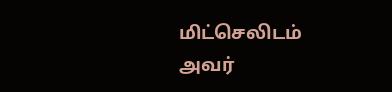மிட்செலிடம் அவர்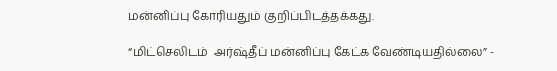மன்னிப்பு கோரியதும் குறிப்பிடத்தக்கது.

“மிட்செலிடம்  அர்ஷ்தீப் மன்னிப்பு கேட்க வேண்டியதில்லை” -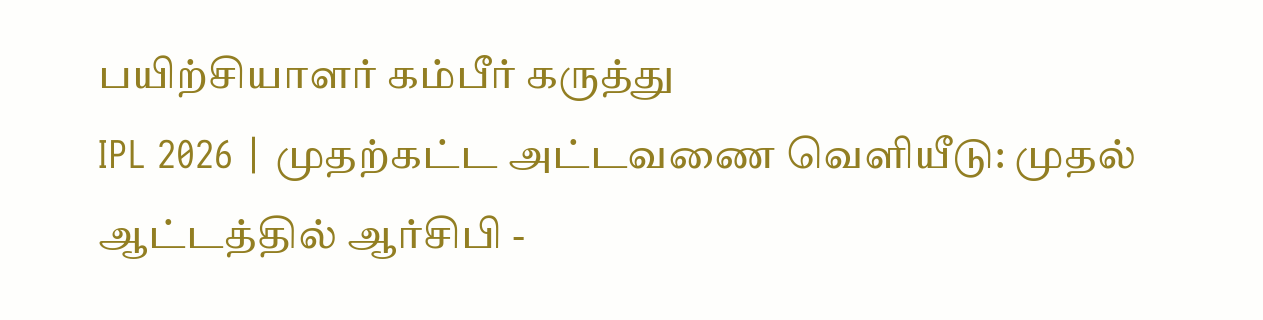பயிற்சியாளர் கம்பீர் கருத்து
IPL 2026 | முதற்கட்ட அட்டவணை வெளியீடு: முதல் ஆட்டத்தில் ஆர்சிபி -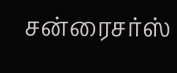சன்ரைசர்ஸ்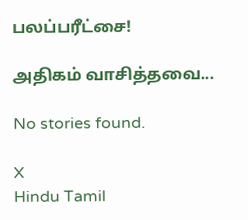பலப்பரீட்சை!

அதிகம் வாசித்தவை...

No stories found.

X
Hindu Tamil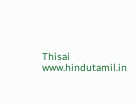Thisai
www.hindutamil.in